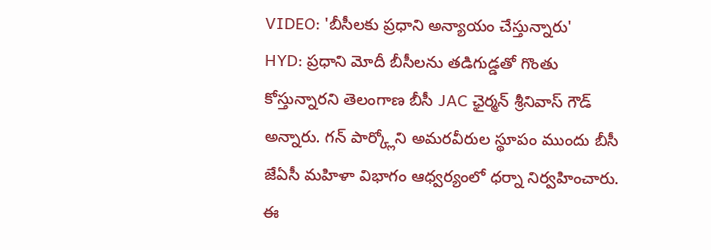VIDEO: 'బీసీలకు ప్రధాని అన్యాయం చేస్తున్నారు'
HYD: ప్రధాని మోదీ బీసీలను తడిగుడ్డతో గొంతు కోస్తున్నారని తెలంగాణ బీసీ JAC ఛైర్మన్ శ్రీనివాస్ గౌడ్ అన్నారు. గన్ పార్క్లోని అమరవీరుల స్థూపం ముందు బీసీ జేఏసీ మహిళా విభాగం ఆధ్వర్యంలో ధర్నా నిర్వహించారు. ఈ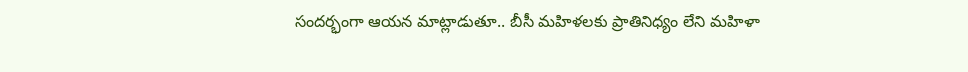సందర్భంగా ఆయన మాట్లాడుతూ.. బీసీ మహిళలకు ప్రాతినిధ్యం లేని మహిళా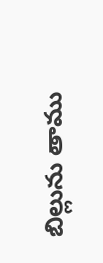బిల్లును తాము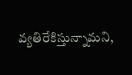వ్యతిరేకిస్తున్నామని,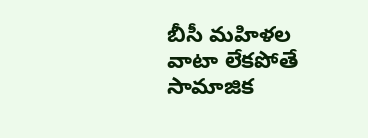బీసీ మహిళల వాటా లేకపోతే సామాజిక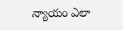న్యాయం ఎలా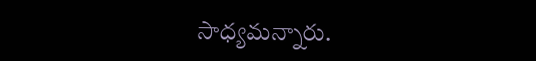సాధ్యమన్నారు.